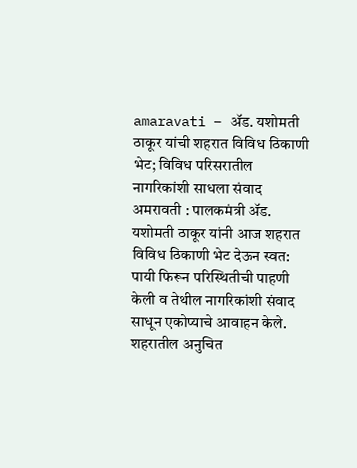amaravati – ॲड. यशोमती ठाकूर यांची शहरात विविध ठिकाणी भेट; विविध परिसरातील नागरिकांशी साधला संवाद
अमरावती : पालकमंत्री ॲड. यशोमती ठाकूर यांनी आज शहरात विविध ठिकाणी भेट देऊन स्वत: पायी फिरून परिस्थितीची पाहणी केली व तेथील नागरिकांशी संवाद साधून एकोप्याचे आवाहन केले.
शहरातील अनुचित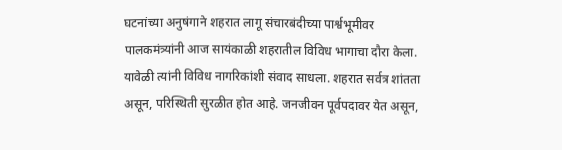घटनांच्या अनुषंगाने शहरात लागू संचारबंदीच्या पार्श्वभूमीवर पालकमंत्र्यांनी आज सायंकाळी शहरातील विविध भागाचा दौरा केला. यावेळी त्यांनी विविध नागरिकांशी संवाद साधला. शहरात सर्वत्र शांतता असून, परिस्थिती सुरळीत होत आहे. जनजीवन पूर्वपदावर येत असून,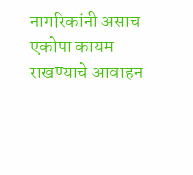नागरिकांनी असाच एकोपा कायम राखण्याचे आवाहन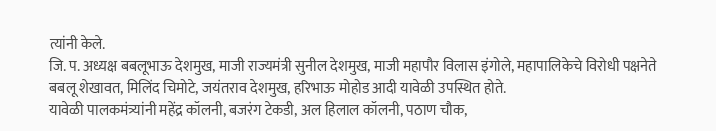त्यांनी केले.
जि. प. अध्यक्ष बबलूभाऊ देशमुख, माजी राज्यमंत्री सुनील देशमुख, माजी महापौर विलास इंगोले, महापालिकेचे विरोधी पक्षनेते बबलू शेखावत, मिलिंद चिमोटे, जयंतराव देशमुख, हरिभाऊ मोहोड आदी यावेळी उपस्थित होते.
यावेळी पालकमंत्र्यांनी महेंद्र कॉलनी, बजरंग टेकडी, अल हिलाल कॉलनी, पठाण चौक,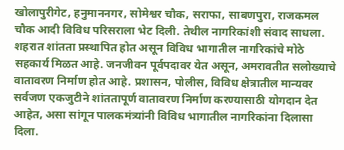खोलापुरीगेट, हनुमाननगर, सोमेश्वर चौक, सराफा, साबणपुरा, राजकमल चौक आदी विविध परिसराला भेट दिली. तेथील नागरिकांशी संवाद साधला. शहरात शांतता प्रस्थापित होत असून विविध भागातील नागरिकांचे मोठे सहकार्य मिळत आहे. जनजीवन पूर्वपदावर येत असून, अमरावतीत सलोख्याचे वातावरण निर्माण होत आहे. प्रशासन, पोलीस, विविध क्षेत्रातील मान्यवर सर्वजण एकजुटीने शांततापूर्ण वातावरण निर्माण करण्यासाठी योगदान देत आहेत, असा सांगून पालकमंत्र्यांनी विविध भागातील नागरिकांना दिलासा दिला.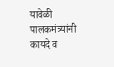यावेळी पालकमंत्र्यांनी कायदे व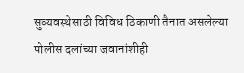सुव्यवस्थेसाठी विविध ठिकाणी तैनात असलेल्या पोलीस दलांच्या जवानांशीही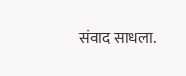संवाद साधला.